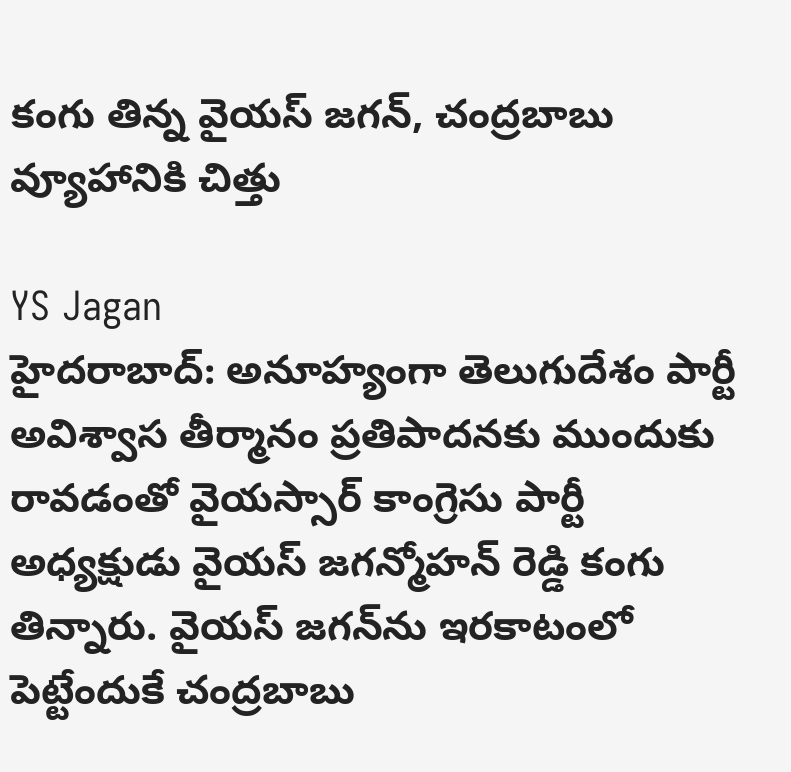కంగు తిన్న వైయస్ జగన్, చంద్రబాబు వ్యూహానికి చిత్తు

YS Jagan
హైదరాబాద్: అనూహ్యంగా తెలుగుదేశం పార్టీ అవిశ్వాస తీర్మానం ప్రతిపాదనకు ముందుకు రావడంతో వైయస్సార్ కాంగ్రెసు పార్టీ అధ్యక్షుడు వైయస్ జగన్మోహన్ రెడ్డి కంగు తిన్నారు. వైయస్ జగన్‌ను ఇరకాటంలో పెట్టేందుకే చంద్రబాబు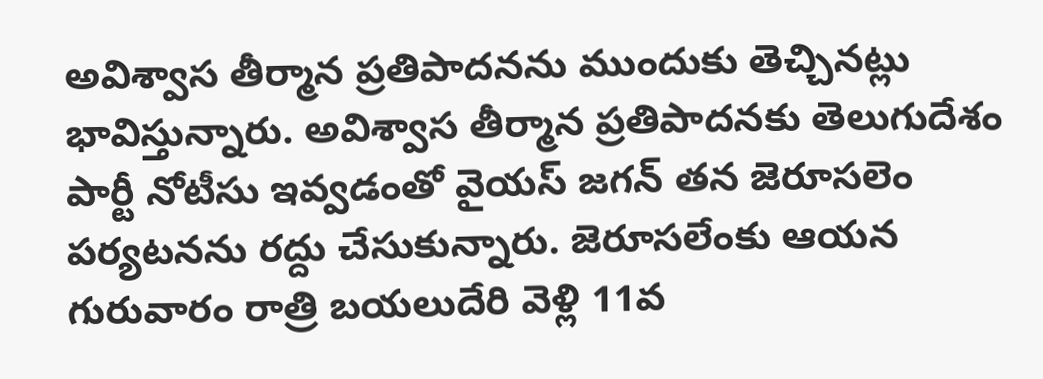అవిశ్వాస తీర్మాన ప్రతిపాదనను ముందుకు తెచ్చినట్లు భావిస్తున్నారు. అవిశ్వాస తీర్మాన ప్రతిపాదనకు తెలుగుదేశం పార్టీ నోటీసు ఇవ్వడంతో వైయస్ జగన్ తన జెరూసలెం పర్యటనను రద్దు చేసుకున్నారు. జెరూసలేంకు ఆయన గురువారం రాత్రి బయలుదేరి వెళ్లి 11వ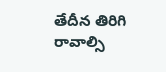తేదీన తిరిగి రావాల్సి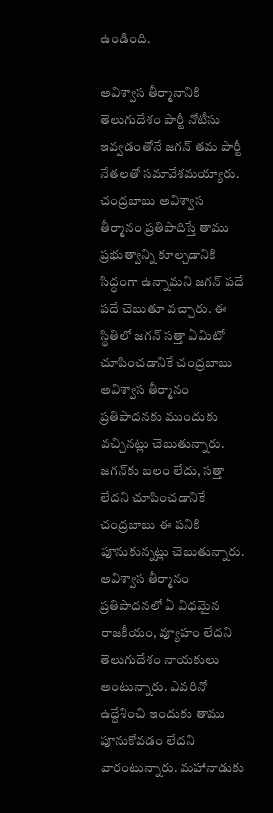ఉండింది.

అవిశ్వాస తీర్మానానికి తెలుగుదేశం పార్టీ నోటీసు ఇవ్వడంతోనే జగన్ తమ పార్టీ నేతలతో సమావేశమయ్యారు. చంద్రబాబు అవిశ్వాస తీర్మానం ప్రతిపాదిస్తే తాము ప్రభుత్వాన్ని కూల్చడానికి సిద్ధంగా ఉన్నామని జగన్ పదే పదే చెబుతూ వచ్చారు. ఈ స్థితిలో జగన్ సత్తా ఏమిటో చూపించడానికే చంద్రబాబు అవిశ్వాస తీర్మానం ప్రతిపాదనకు ముందుకు వచ్చినట్లు చెబుతున్నారు. జగన్‌కు బలం లేదు, సత్తా లేదని చూపించడానికే చంద్రబాబు ఈ పనికి పూనుకున్నట్లు చెబుతున్నారు. అవిశ్వాస తీర్మానం ప్రతిపాదనలో ఏ విధమైన రాజకీయం, వ్యూహం లేదని తెలుగుదేశం నాయకులు అంటున్నారు. ఎవరినో ఉద్దేశించి ఇందుకు తాము పూనుకోవడం లేదని వారంటున్నారు. మహానాడుకు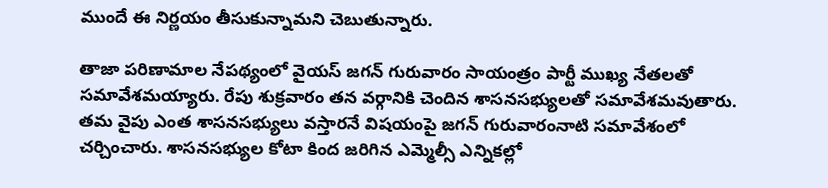ముందే ఈ నిర్ణయం తీసుకున్నామని చెబుతున్నారు.

తాజా పరిణామాల నేపథ్యంలో వైయస్ జగన్ గురువారం సాయంత్రం పార్టీ ముఖ్య నేతలతో సమావేశమయ్యారు. రేపు శుక్రవారం తన వర్గానికి చెందిన శాసనసభ్యులతో సమావేశమవుతారు. తమ వైపు ఎంత శాసనసభ్యులు వస్తారనే విషయంపై జగన్ గురువారంనాటి సమావేశంలో చర్చించారు. శాసనసభ్యుల కోటా కింద జరిగిన ఎమ్మెల్సీ ఎన్నికల్లో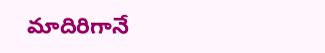మాదిరిగానే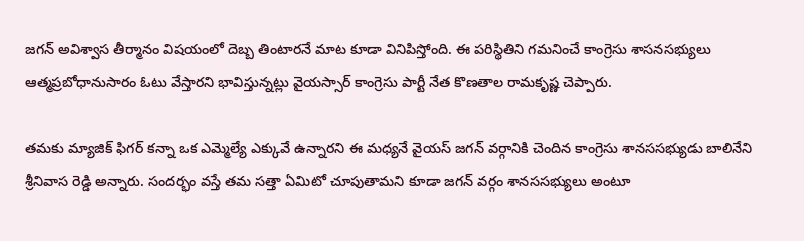జగన్ అవిశ్వాస తీర్మానం విషయంలో దెబ్బ తింటారనే మాట కూడా వినిపిస్తోంది. ఈ పరిస్థితిని గమనించే కాంగ్రెసు శాసనసభ్యులు ఆత్మప్రబోధానుసారం ఓటు వేస్తారని భావిస్తున్నట్లు వైయస్సార్ కాంగ్రెసు పార్టీ నేత కొణతాల రామకృష్ణ చెప్పారు.

తమకు మ్యాజిక్ ఫిగర్ కన్నా ఒక ఎమ్మెల్యే ఎక్కువే ఉన్నారని ఈ మధ్యనే వైయస్ జగన్ వర్గానికి చెందిన కాంగ్రెసు శానససభ్యుడు బాలినేని శ్రీనివాస రెడ్డి అన్నారు. సందర్భం వస్తే తమ సత్తా ఏమిటో చూపుతామని కూడా జగన్ వర్గం శానససభ్యులు అంటూ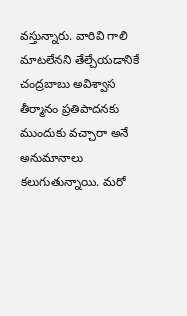వస్తున్నారు. వారివి గాలి మాటలేనని తేల్చేయడానికే చంద్రబాబు అవిశ్వాస తీర్మానం ప్రతిపాదనకు ముందుకు వచ్చారా అనే అనుమానాలు కలుగుతున్నాయి. మరో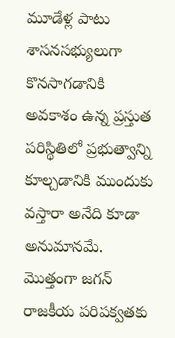మూడేళ్ల పాటు శాసనసభ్యులుగా కొనసాగడానికి అవకాశం ఉన్న ప్రస్తుత పరిస్థితిలో ప్రభుత్వాన్ని కూల్చడానికి ముందుకు వస్తారా అనేది కూడా అనుమానమే. మొత్తంగా జగన్ రాజకీయ పరిపక్వతకు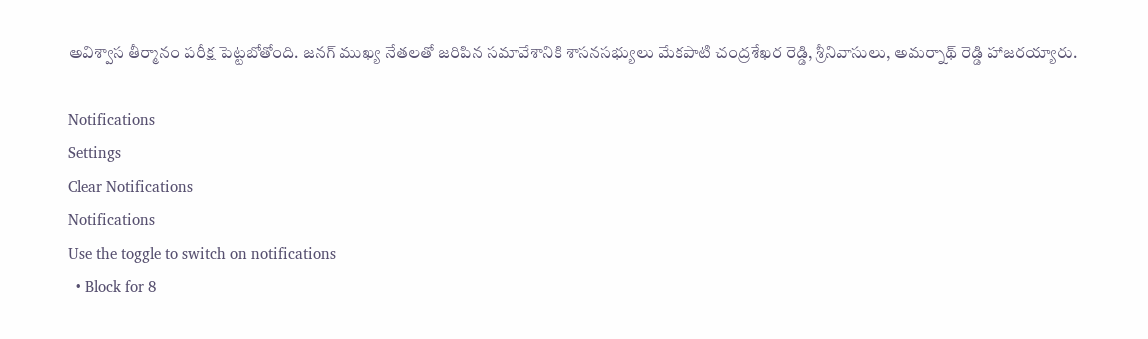అవిశ్వాస తీర్మానం పరీక్ష పెట్టబోతోంది. జనగ్ ముఖ్య నేతలతో జరిపిన సమావేశానికి శాసనసభ్యులు మేకపాటి చంద్రశేఖర రెడ్డి, శ్రీనివాసులు, అమర్నాథ్ రెడ్డి హాజరయ్యారు.

Notifications
Settings
Clear Notifications
Notifications
Use the toggle to switch on notifications
  • Block for 8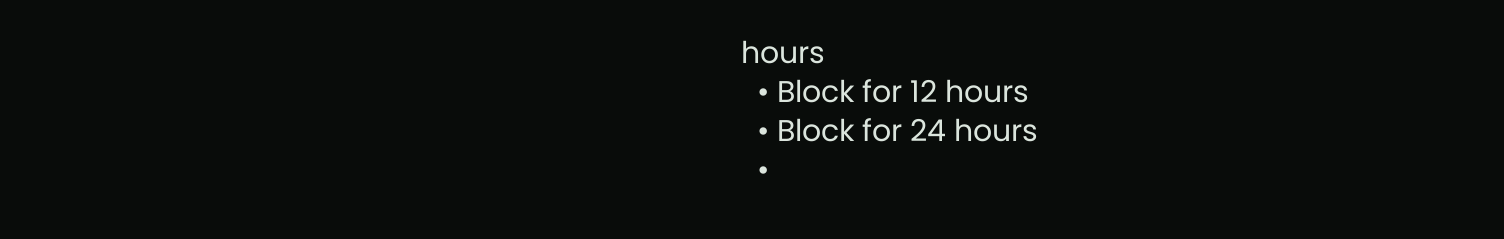hours
  • Block for 12 hours
  • Block for 24 hours
  •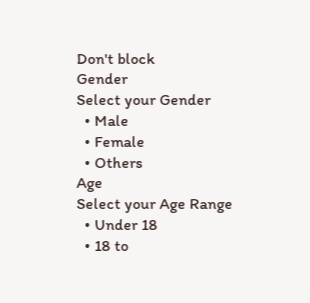Don't block
Gender
Select your Gender
  • Male
  • Female
  • Others
Age
Select your Age Range
  • Under 18
  • 18 to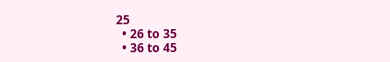25
  • 26 to 35
  • 36 to 45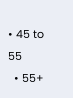• 45 to 55
  • 55+